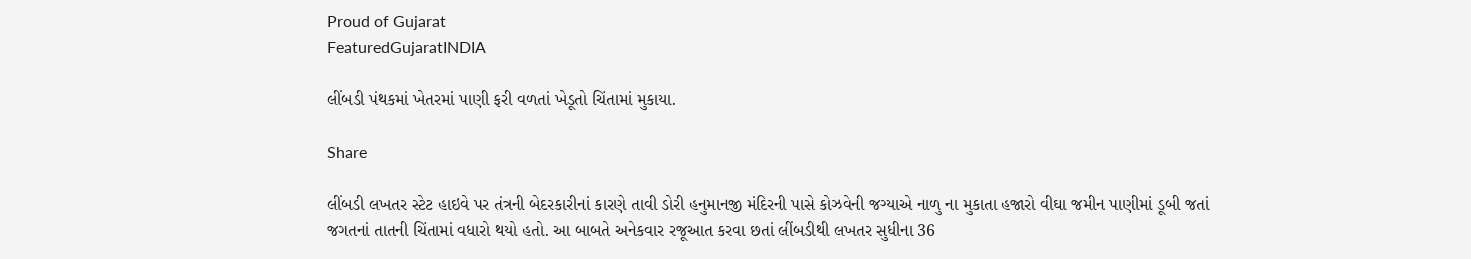Proud of Gujarat
FeaturedGujaratINDIA

લીંબડી પંથકમાં ખેતરમાં પાણી ફરી વળતાં ખેડૂતો ચિંતામાં મુકાયા.

Share

લીંબડી લખતર સ્ટેટ હાઇવે પર તંત્રની બેદરકારીનાં કારણે તાવી ડોરી હનુમાનજી મંદિરની પાસે કોઝવેની જગ્યાએ નાળુ ના મુકાતા હજારો વીઘા જમીન પાણીમાં ડૂબી જતાં જગતનાં તાતની ચિંતામાં વધારો થયો હતો. આ બાબતે અનેકવાર રજૂઆત કરવા છતાં લીંબડીથી લખતર સુધીના 36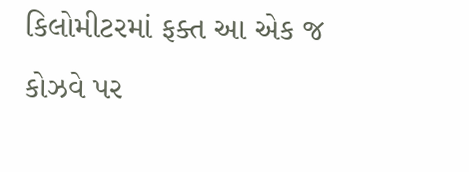કિલોમીટરમાં ફક્ત આ એક જ કોઝવે પર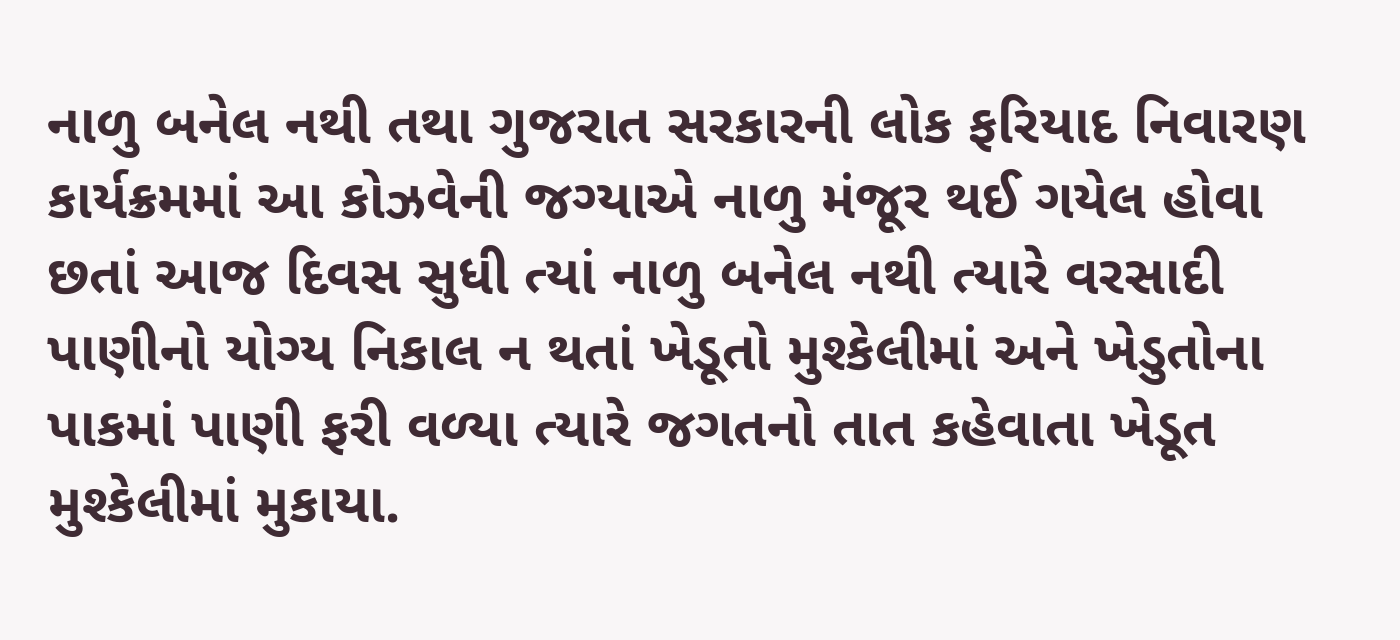નાળુ બનેલ નથી તથા ગુજરાત સરકારની લોક ફરિયાદ નિવારણ કાર્યક્રમમાં આ કોઝવેની જગ્યાએ નાળુ મંજૂર થઈ ગયેલ હોવા છતાં આજ દિવસ સુધી ત્યાં નાળુ બનેલ નથી ત્યારે વરસાદી પાણીનો યોગ્ય નિકાલ ન થતાં ખેડૂતો મુશ્કેલીમાં અને ખેડુતોના પાકમાં પાણી ફરી વળ્યા ત્યારે જગતનો તાત કહેવાતા ખેડૂત મુશ્કેલીમાં મુકાયા.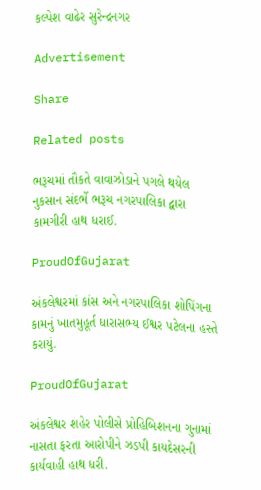કલ્પેશ વાઢેર સુરેન્દ્રનગર

Advertisement

Share

Related posts

ભરૂચમાં તૌકતે વાવાઝોડાને પગલે થયેલ નુકસાન સંદર્ભે ભરૂચ નગરપાલિકા દ્વારા કામગીરી હાથ ધરાઈ.

ProudOfGujarat

અંકલેશ્વરમાં કાંસ અને નગરપાલિકા શોપિંગના કામનું ખાતમુહૂર્ત ધારાસભ્ય ઈશ્વર પટેલના હસ્તે કરાયું.

ProudOfGujarat

અંકલેશ્વર શહેર પોલીસે પ્રોહિબિશનના ગુનામાં નાસતા ફરતા આરોપીને ઝડપી કાયદેસરની કાર્યવાહી હાથ ધરી.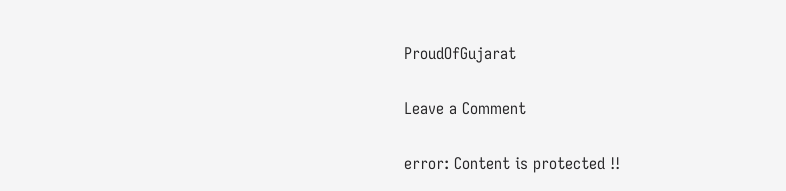ProudOfGujarat

Leave a Comment

error: Content is protected !!